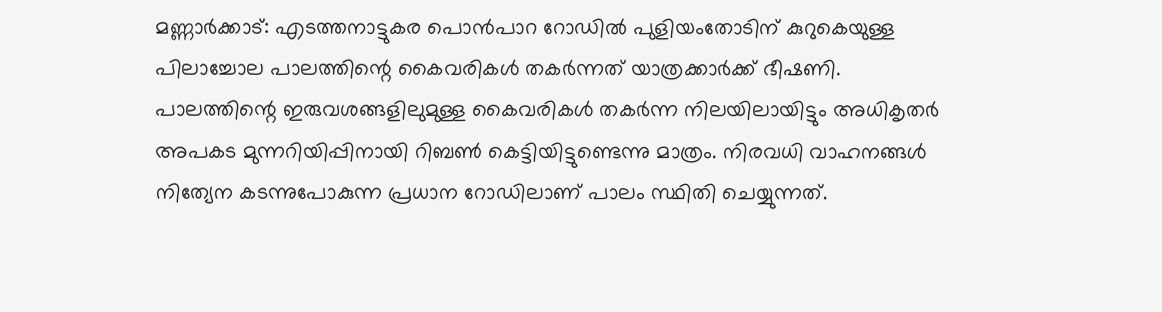മണ്ണാർക്കാട്: എടത്തനാട്ടുകര പൊൻപാറ റോഡിൽ പുളിയംതോടിന് കുറുകെയുള്ള പിലാച്ചോല പാലത്തിന്റെ കൈവരികൾ തകർന്നത് യാത്രക്കാർക്ക് ഭീഷണി.
പാലത്തിന്റെ ഇരുവശങ്ങളിലുമുള്ള കൈവരികൾ തകർന്ന നിലയിലായിട്ടും അധികൃതർ അപകട മുന്നറിയിപ്പിനായി റിബൺ കെട്ടിയിട്ടുണ്ടെന്നു മാത്രം. നിരവധി വാഹനങ്ങൾ നിത്യേന കടന്നുപോകുന്ന പ്രധാന റോഡിലാണ് പാലം സ്ഥിതി ചെയ്യുന്നത്.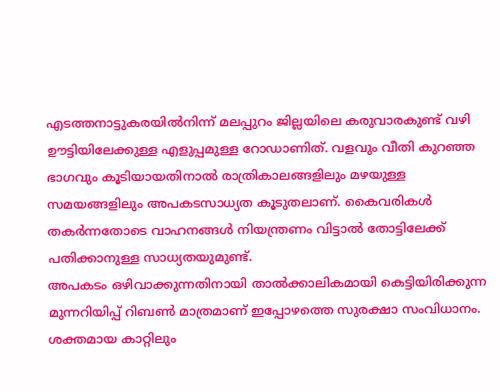എടത്തനാട്ടുകരയിൽനിന്ന് മലപ്പുറം ജില്ലയിലെ കരുവാരകുണ്ട് വഴി ഊട്ടിയിലേക്കുള്ള എളുപ്പമുള്ള റോഡാണിത്. വളവും വീതി കുറഞ്ഞ ഭാഗവും കൂടിയായതിനാൽ രാത്രികാലങ്ങളിലും മഴയുള്ള സമയങ്ങളിലും അപകടസാധ്യത കൂടുതലാണ്. കൈവരികൾ തകർന്നതോടെ വാഹനങ്ങൾ നിയന്ത്രണം വിട്ടാൽ തോട്ടിലേക്ക് പതിക്കാനുള്ള സാധ്യതയുമുണ്ട്.
അപകടം ഒഴിവാക്കുന്നതിനായി താൽക്കാലികമായി കെട്ടിയിരിക്കുന്ന മുന്നറിയിപ്പ് റിബൺ മാത്രമാണ് ഇപ്പോഴത്തെ സുരക്ഷാ സംവിധാനം. ശക്തമായ കാറ്റിലും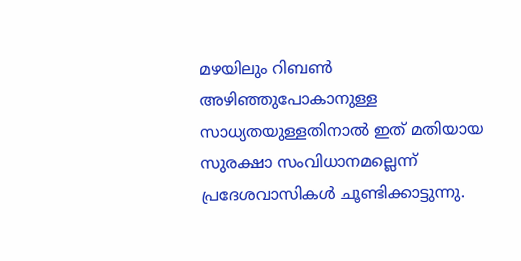മഴയിലും റിബൺ അഴിഞ്ഞുപോകാനുള്ള സാധ്യതയുള്ളതിനാൽ ഇത് മതിയായ സുരക്ഷാ സംവിധാനമല്ലെന്ന് പ്രദേശവാസികൾ ചൂണ്ടിക്കാട്ടുന്നു.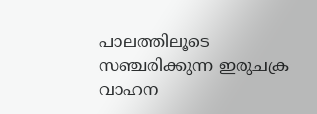പാലത്തിലൂടെ സഞ്ചരിക്കുന്ന ഇരുചക്ര വാഹന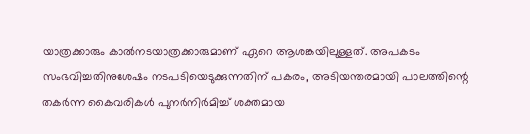യാത്രക്കാരും കാൽനടയാത്രക്കാരുമാണ് ഏറെ ആശങ്കയിലുള്ളത്. അപകടം സംഭവിച്ചതിനുശേഷം നടപടിയെടുക്കുന്നതിന് പകരം, അടിയന്തരമായി പാലത്തിന്റെ തകർന്ന കൈവരികൾ പുനർനിർമിച്ച് ശക്തമായ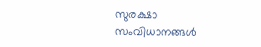സുരക്ഷാ സംവിധാനങ്ങൾ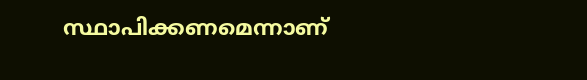സ്ഥാപിക്കണമെന്നാണ്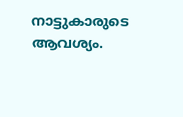നാട്ടുകാരുടെ ആവശ്യം.